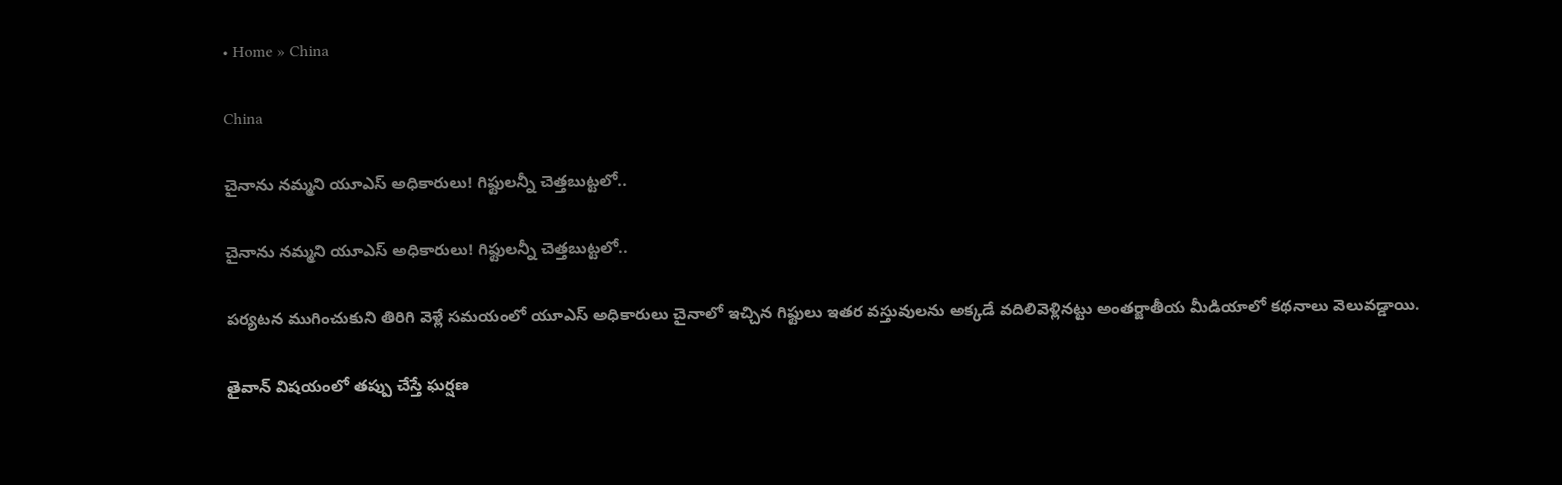• Home » China

China

చైనాను నమ్మని యూఎస్ అధికారులు! గిఫ్టులన్నీ చెత్తబుట్టలో..

చైనాను నమ్మని యూఎస్ అధికారులు! గిఫ్టులన్నీ చెత్తబుట్టలో..

పర్యటన ముగించుకుని తిరిగి వెళ్లే సమయంలో యూఎస్ అధికారులు చైనాలో ఇచ్చిన గిఫ్టులు ఇతర వస్తువులను అక్కడే వదిలివెళ్లినట్టు అంతర్జాతీయ మీడియాలో కథనాలు వెలువడ్డాయి.

తైవాన్‌ విషయంలో తప్పు చేస్తే ఘర్షణ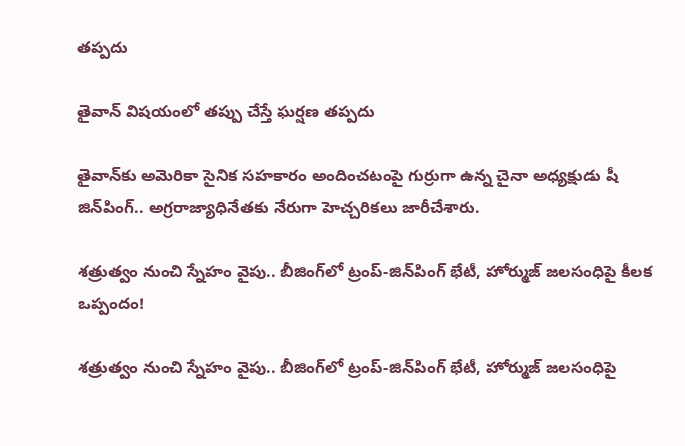తప్పదు

తైవాన్‌ విషయంలో తప్పు చేస్తే ఘర్షణ తప్పదు

తైవాన్‌కు అమెరికా సైనిక సహకారం అందించటంపై గుర్రుగా ఉన్న చైనా అధ్యక్షుడు షీ జిన్‌పింగ్‌.. అగ్రరాజ్యాధినేతకు నేరుగా హెచ్చరికలు జారీచేశారు.

శత్రుత్వం నుంచి స్నేహం వైపు.. బీజింగ్‌లో ట్రంప్-జిన్‌పింగ్ భేటీ, హోర్ముజ్ జలసంధిపై కీలక ఒప్పందం!

శత్రుత్వం నుంచి స్నేహం వైపు.. బీజింగ్‌లో ట్రంప్-జిన్‌పింగ్ భేటీ, హోర్ముజ్ జలసంధిపై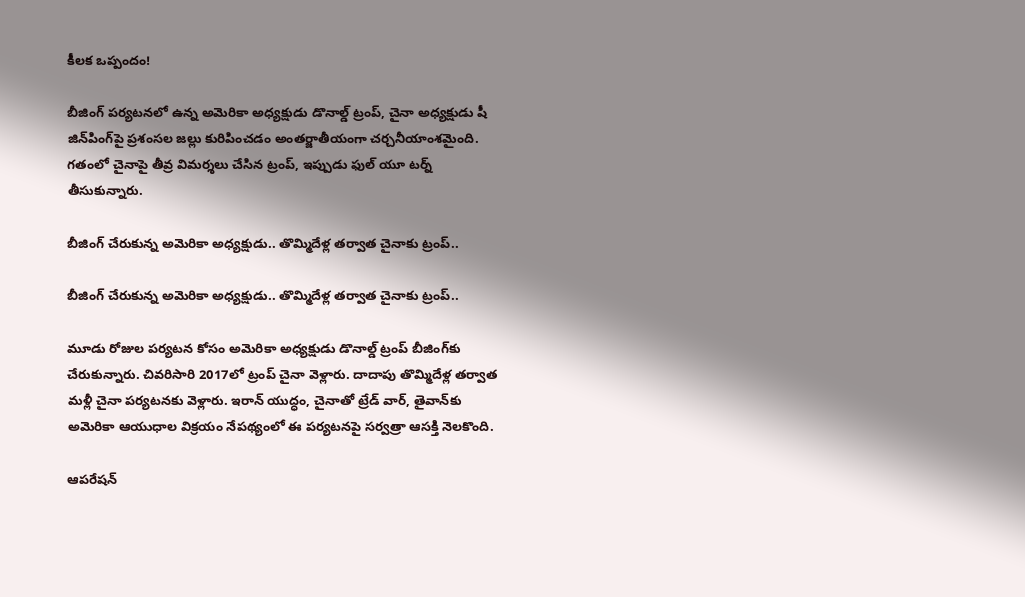కీలక ఒప్పందం!

బీజింగ్‌ పర్యటనలో ఉన్న అమెరికా అధ్యక్షుడు డొనాల్డ్ ట్రంప్, చైనా అధ్యక్షుడు షీ జిన్‌పింగ్‌పై ప్రశంసల జల్లు కురిపించడం అంతర్జాతీయంగా చర్చనీయాంశమైంది. గతంలో చైనాపై తీవ్ర విమర్శలు చేసిన ట్రంప్, ఇప్పుడు ఫుల్ యూ టర్న్ తీసుకున్నారు.

బీజింగ్ చేరుకున్న అమెరికా అధ్యక్షుడు.. తొమ్మిదేళ్ల తర్వాత చైనాకు ట్రంప్..

బీజింగ్ చేరుకున్న అమెరికా అధ్యక్షుడు.. తొమ్మిదేళ్ల తర్వాత చైనాకు ట్రంప్..

మూడు రోజుల పర్యటన కోసం అమెరికా అధ్యక్షుడు డొనాల్డ్ ట్రంప్ బీజింగ్‌కు చేరుకున్నారు. చివరిసారి 2017లో ట్రంప్ చైనా వెళ్లారు. దాదాపు తొమ్మిదేళ్ల తర్వాత మళ్లీ చైనా పర్యటనకు వెళ్లారు. ఇరాన్ యుద్ధం, చైనాతో ట్రేడ్ వార్, తైవాన్‌కు అమెరికా ఆయుధాల విక్రయం నేపథ్యంలో ఈ పర్యటనపై సర్వత్రా ఆసక్తి నెలకొంది.

ఆపరేషన్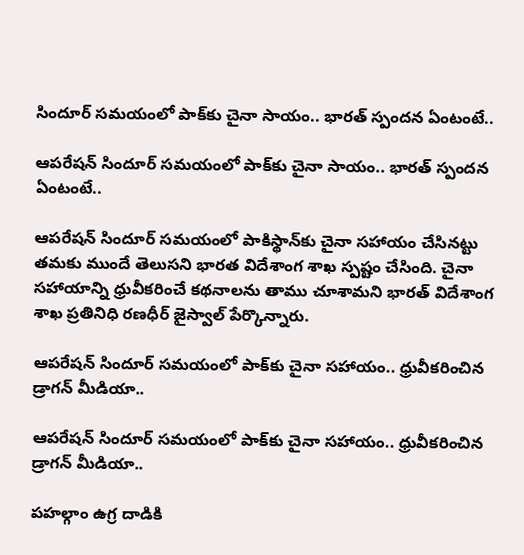సిందూర్‌ సమయంలో పా‌క్‌కు చైనా సాయం.. భారత్ స్పందన ఏంటంటే..

ఆపరేషన్ సిందూర్‌ సమయంలో పా‌క్‌కు చైనా సాయం.. భారత్ స్పందన ఏంటంటే..

ఆపరేషన్ సిందూర్ సమయంలో పాకిస్థాన్‌కు చైనా సహాయం చేసినట్టు తమకు ముందే తెలుసని భారత విదేశాంగ శాఖ స్పష్టం చేసింది. చైనా సహాయాన్ని ధ్రువీకరించే కథనాలను తాము చూశామని భారత్ విదేశాంగ శాఖ ప్రతినిధి రణధీర్ జైస్వాల్ పేర్కొన్నారు.

ఆపరేషన్ సిందూర్ సమయంలో పాక్‌కు చైనా సహాయం.. ధ్రువీకరించిన డ్రాగన్ మీడియా..

ఆపరేషన్ సిందూర్ సమయంలో పాక్‌కు చైనా సహాయం.. ధ్రువీకరించిన డ్రాగన్ మీడియా..

పహల్గాం ఉగ్ర దాడికి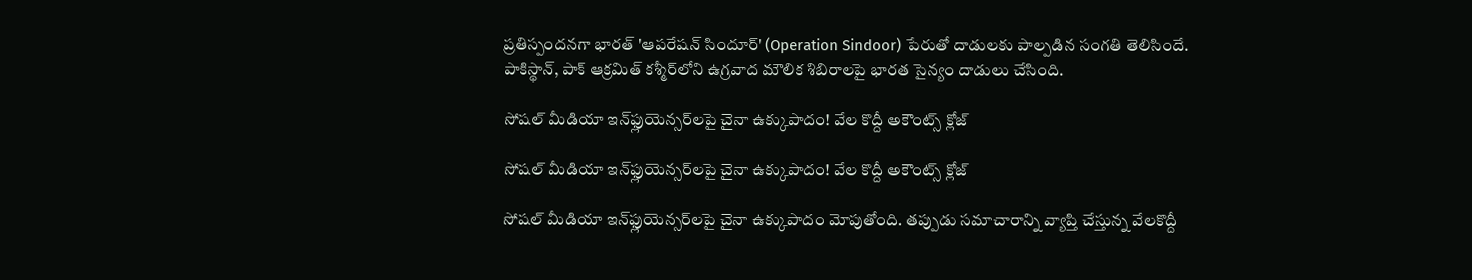ప్రతిస్పందనగా భారత్ 'ఆపరేషన్ సిందూర్' (Operation Sindoor) పేరుతో దాడులకు పాల్పడిన సంగతి తెలిసిందే. పాకిస్థాన్, పాక్ ఆక్రమిత్ కశ్మీర్‌లోని ఉగ్రవాద మౌలిక శిబిరాలపై భారత సైన్యం దాడులు చేసింది.

సోషల్ మీడియా ఇన్‌ఫ్లుయెన్సర్‌లపై చైనా ఉక్కుపాదం! వేల కొద్దీ అకౌంట్స్ క్లోజ్

సోషల్ మీడియా ఇన్‌ఫ్లుయెన్సర్‌లపై చైనా ఉక్కుపాదం! వేల కొద్దీ అకౌంట్స్ క్లోజ్

సోషల్ మీడియా ఇన్‌ఫ్లుయెన్సర్‌లపై చైనా ఉక్కుపాదం మోపుతోంది. తప్పుడు సమాచారాన్ని వ్యాప్తి చేస్తున్న వేలకొద్దీ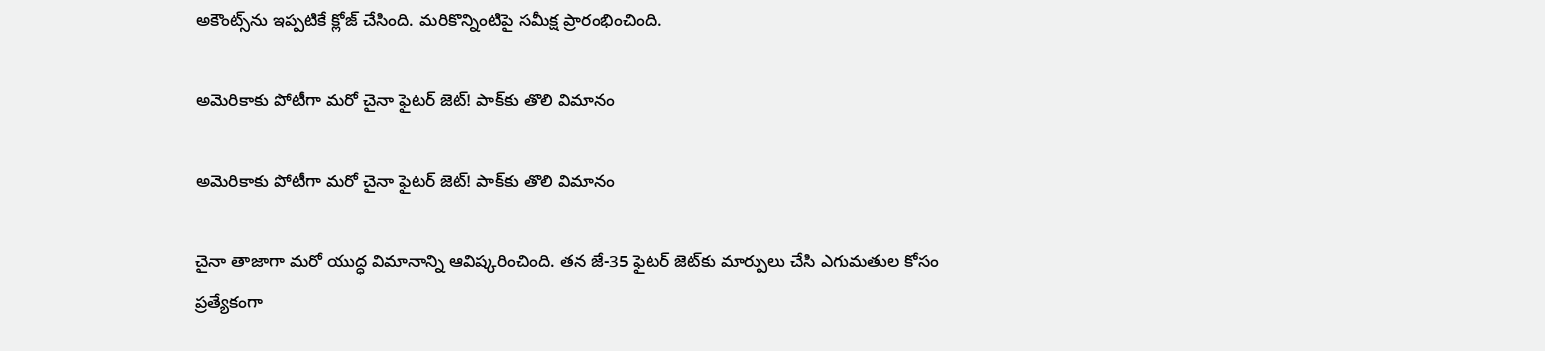అకౌంట్స్‌ను ఇప్పటికే క్లోజ్ చేసింది. మరికొన్నింటిపై సమీక్ష ప్రారంభించింది.

అమెరికాకు పోటీగా మరో చైనా ఫైటర్ జెట్! పాక్‌కు తొలి విమానం

అమెరికాకు పోటీగా మరో చైనా ఫైటర్ జెట్! పాక్‌కు తొలి విమానం

చైనా తాజాగా మరో యుద్ధ విమానాన్ని ఆవిష్కరించింది. తన జే-35 ఫైటర్ జెట్‌కు మార్పులు చేసి ఎగుమతుల కోసం ప్రత్యేకంగా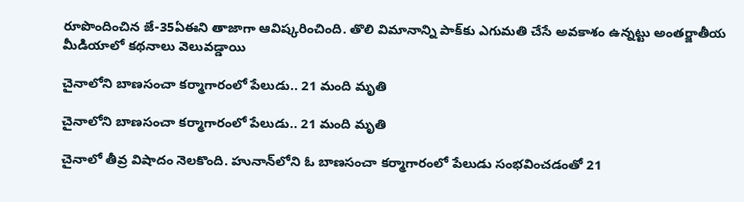రూపొందించిన జే-35ఏఈని తాజాగా ఆవిష్కరించింది. తొలి విమానాన్ని పాక్‌కు ఎగుమతి చేసే అవకాశం ఉన్నట్టు అంతర్జాతీయ మీడియాలో కథనాలు వెలువడ్డాయి

చైనాలోని బాణసంచా కర్మాగారంలో పేలుడు.. 21 మంది మృతి

చైనాలోని బాణసంచా కర్మాగారంలో పేలుడు.. 21 మంది మృతి

చైనాలో తీవ్ర విషాదం నెలకొంది. హునాన్‌లోని ఓ బాణసంచా కర్మాగారంలో పేలుడు సంభవించడంతో 21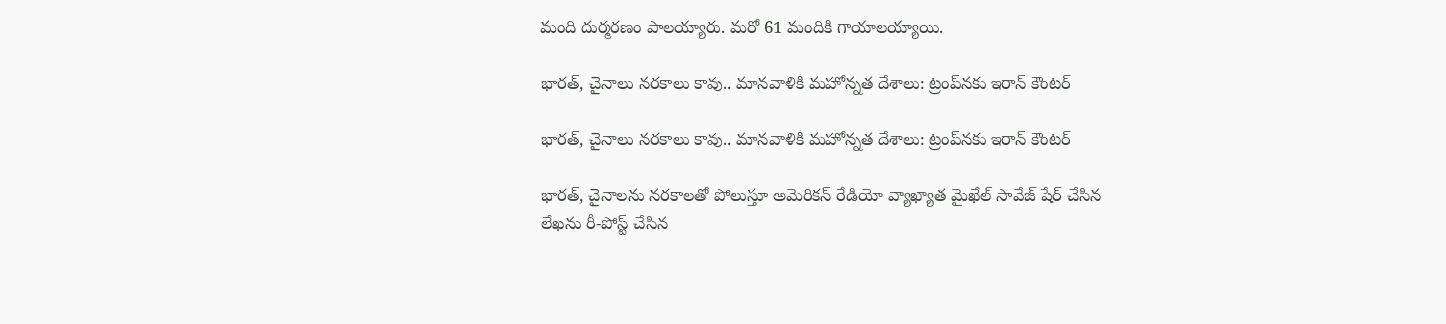మంది దుర్మరణం పాలయ్యారు. మరో 61 మందికి గాయాలయ్యాయి.

భారత్, చైనాలు నరకాలు కావు.. మానవాళికి మహోన్నత దేశాలు: ట్రంప్‌నకు ఇరాన్ కౌంటర్

భారత్, చైనాలు నరకాలు కావు.. మానవాళికి మహోన్నత దేశాలు: ట్రంప్‌నకు ఇరాన్ కౌంటర్

భారత్, చైనాలను నరకాలతో పోలుస్తూ అమెరికన్ రేడియో వ్యాఖ్యాత మైఖేల్ సావేజ్ షేర్ చేసిన లేఖను రీ-పోస్ట్ చేసిన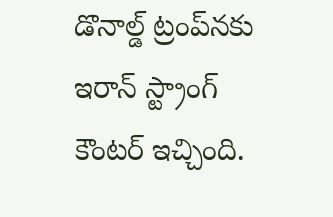డొనాల్డ్ ట్రంప్‌నకు ఇరాన్ స్ట్రాంగ్ కౌంటర్ ఇచ్చింది.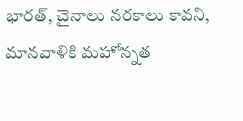భారత్, చైనాలు నరకాలు కావని, మానవాళికి మహోన్నత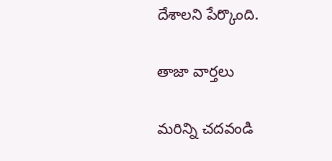దేశాలని పేర్కొంది.

తాజా వార్తలు

మరిన్ని చదవండి